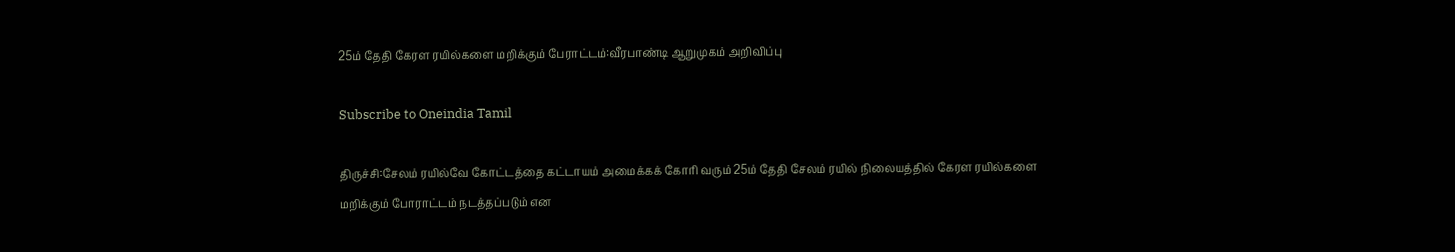25ம் தேதி கேரள ரயில்களை மறிக்கும் பேராட்டம்:வீரபாண்டி ஆறுமுகம் அறிவிப்பு

Subscribe to Oneindia Tamil

திருச்சி:சேலம் ரயில்வே கோட்டத்தை கட்டாயம் அமைக்கக் கோரி வரும் 25ம் தேதி சேலம் ரயில் நிலையத்தில் கேரள ரயில்களை மறிக்கும் போராட்டம் நடத்தப்படும் என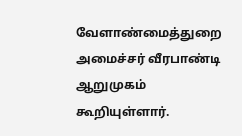வேளாண்மைத்துறை அமைச்சர் வீரபாண்டி ஆறுமுகம் கூறியுள்ளார்.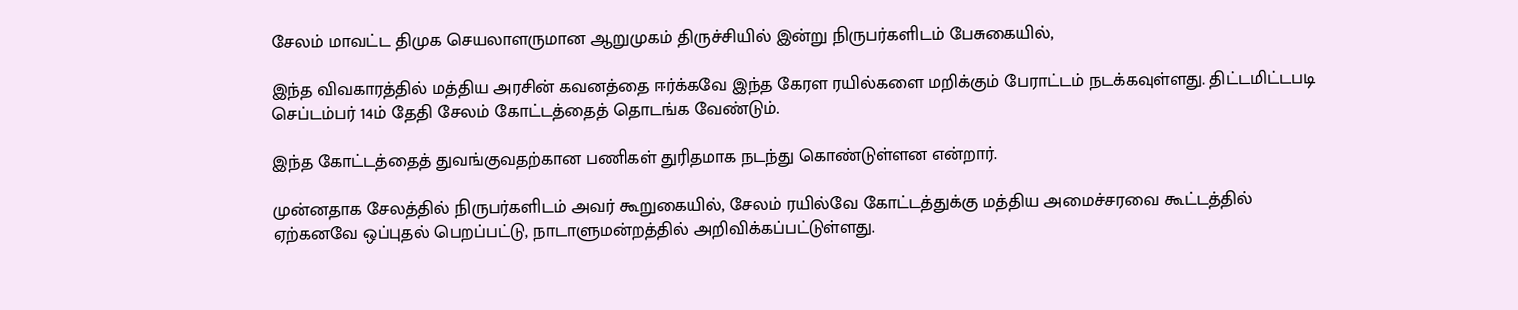சேலம் மாவட்ட திமுக செயலாளருமான ஆறுமுகம் திருச்சியில் இன்று நிருபர்களிடம் பேசுகையில்,

இந்த விவகாரத்தில் மத்திய அரசின் கவனத்தை ஈர்க்கவே இந்த கேரள ரயில்களை மறிக்கும் பேராட்டம் நடக்கவுள்ளது. திட்டமிட்டபடி செப்டம்பர் 14ம் தேதி சேலம் கோட்டத்தைத் தொடங்க வேண்டும்.

இந்த கோட்டத்தைத் துவங்குவதற்கான பணிகள் துரிதமாக நடந்து கொண்டுள்ளன என்றார்.

முன்னதாக சேலத்தில் நிருபர்களிடம் அவர் கூறுகையில், சேலம் ரயில்வே கோட்டத்துக்கு மத்திய அமைச்சரவை கூட்டத்தில் ஏற்கனவே ஒப்புதல் பெறப்பட்டு, நாடாளுமன்றத்தில் அறிவிக்கப்பட்டுள்ளது.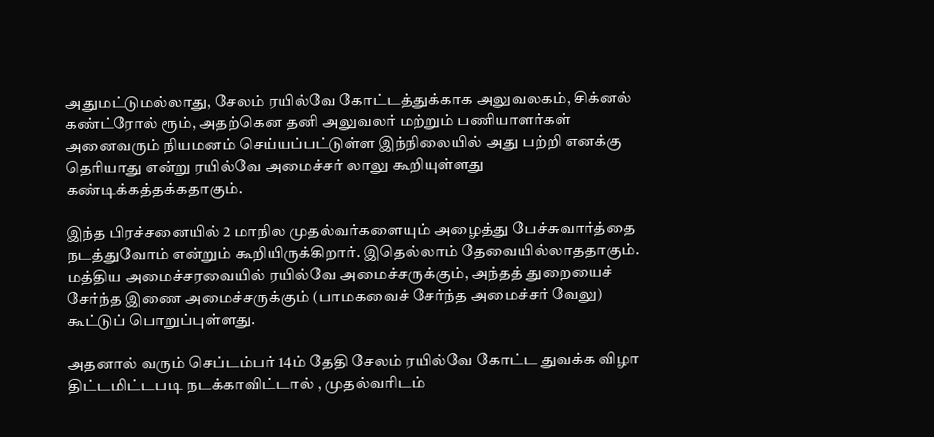அதுமட்டுமல்லாது, சேலம் ரயில்வே கோட்டத்துக்காக அலுவலகம், சிக்னல் கண்ட்ரோல் ரூம், அதற்கென தனி அலுவலர் மற்றும் பணியாளர்கள் அனைவரும் நியமனம் செய்யப்பட்டுள்ள இந்நிலையில் அது பற்றி எனக்கு தெரியாது என்று ரயில்வே அமைச்சர் லாலு கூறியுள்ளது கண்டிக்கத்தக்கதாகும்.

இந்த பிரச்சனையில் 2 மாநில முதல்வர்களையும் அழைத்து பேச்சுவார்த்தை நடத்துவோம் என்றும் கூறியிருக்கிறார். இதெல்லாம் தேவையில்லாததாகும். மத்திய அமைச்சரவையில் ரயில்வே அமைச்சருக்கும், அந்தத் துறையைச் சேர்ந்த இணை அமைச்சருக்கும் (பாமகவைச் சேர்ந்த அமைச்சர் வேலு) கூட்டுப் பொறுப்புள்ளது.

அதனால் வரும் செப்டம்பர் 14ம் தேதி சேலம் ரயில்வே கோட்ட துவக்க விழா திட்டமிட்டபடி நடக்காவிட்டால் , முதல்வரிடம்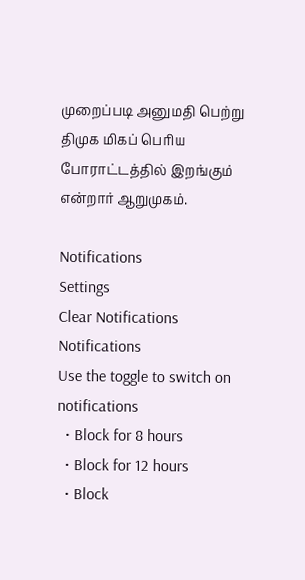முறைப்படி அனுமதி பெற்று திமுக மிகப் பெரிய போராட்டத்தில் இறங்கும் என்றார் ஆறுமுகம்.

Notifications
Settings
Clear Notifications
Notifications
Use the toggle to switch on notifications
  • Block for 8 hours
  • Block for 12 hours
  • Block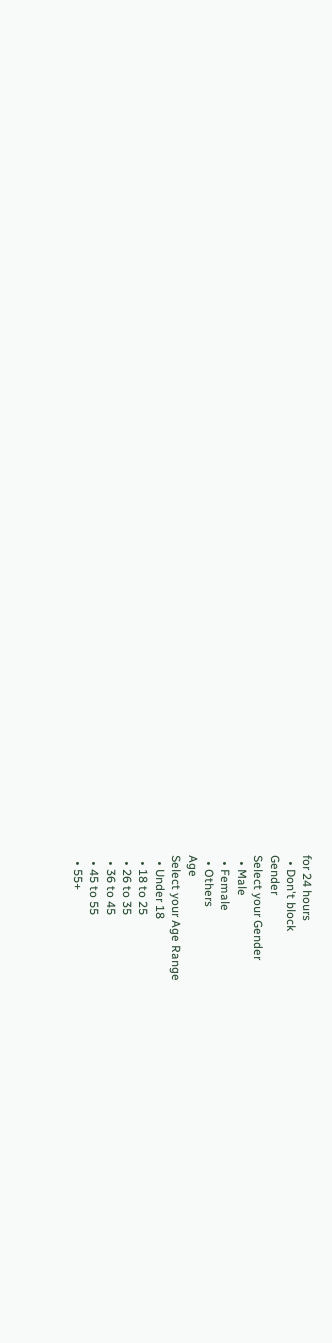for 24 hours
  • Don't block
Gender
Select your Gender
  • Male
  • Female
  • Others
Age
Select your Age Range
  • Under 18
  • 18 to 25
  • 26 to 35
  • 36 to 45
  • 45 to 55
  • 55+